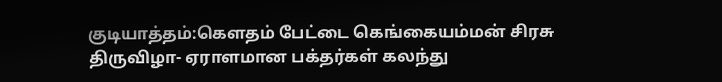குடியாத்தம்:கௌதம் பேட்டை கெங்கையம்மன் சிரசு திருவிழா- ஏராளமான பக்தர்கள் கலந்து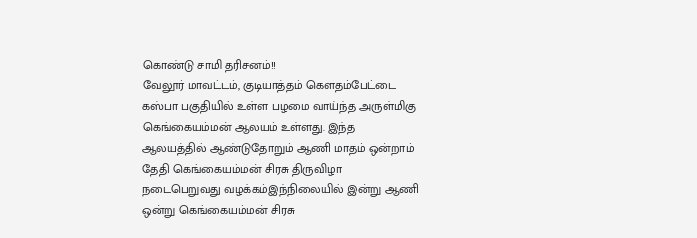கொண்டு சாமி தரிசனம்!!
வேலூர் மாவட்டம், குடியாத்தம் கௌதம்பேட்டை கஸ்பா பகுதியில் உள்ள பழமை வாய்ந்த அருள்மிகு கெங்கையம்மன் ஆலயம் உள்ளது. இந்த ஆலயத்தில் ஆண்டுதோறும் ஆணி மாதம் ஒன்றாம் தேதி கெங்கையம்மன் சிரசு திருவிழா நடைபெறுவது வழக்கம்இந்நிலையில் இன்று ஆணி ஒன்று கெங்கையம்மன் சிரசு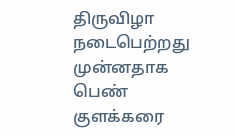திருவிழா நடைபெற்றது முன்னதாக பெண் குளக்கரை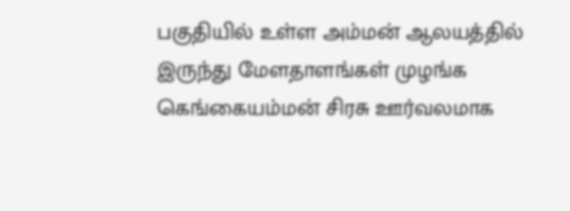பகுதியில் உள்ள அம்மன் ஆலயத்தில் இருந்து மேளதாளங்கள் முழங்க கெங்கையம்மன் சிரசு ஊர்வலமாக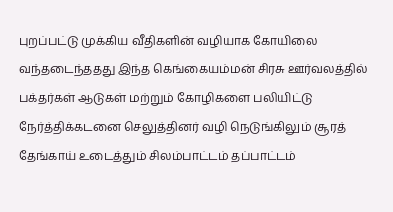புறப்பட்டு முக்கிய வீதிகளின் வழியாக கோயிலை வந்தடைந்ததது இந்த கெங்கையம்மன் சிரசு ஊர்வலத்தில் பக்தர்கள் ஆடுகள் மற்றும் கோழிகளை பலியிட்டு நேர்த்திக்கடனை செலுத்தினர் வழி நெடுங்கிலும் சூரத் தேங்காய் உடைத்தும் சிலம்பாட்டம் தப்பாட்டம்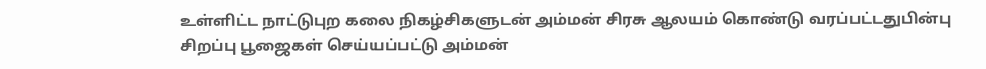உள்ளிட்ட நாட்டுபுற கலை நிகழ்சிகளுடன் அம்மன் சிரசு ஆலயம் கொண்டு வரப்பட்டதுபின்பு சிறப்பு பூஜைகள் செய்யப்பட்டு அம்மன்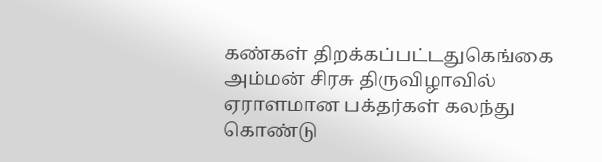கண்கள் திறக்கப்பட்டதுகெங்கை அம்மன் சிரசு திருவிழாவில் ஏராளமான பக்தர்கள் கலந்து கொண்டு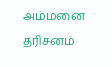அம்மனை தரிசனம்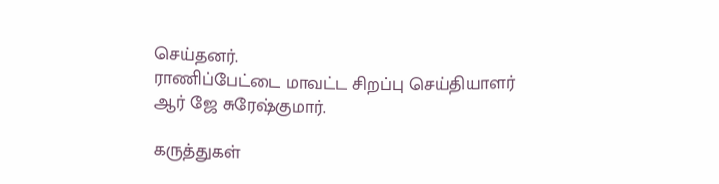செய்தனர்.
ராணிப்பேட்டை மாவட்ட சிறப்பு செய்தியாளர் ஆர் ஜே சுரேஷ்குமார்.

கருத்துகள்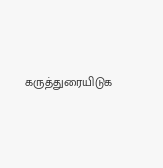கருத்துரையிடுக